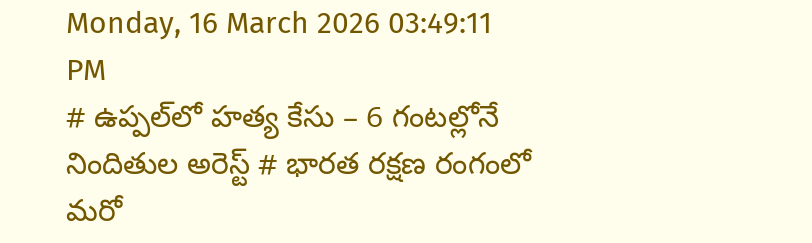Monday, 16 March 2026 03:49:11 PM
# ఉప్పల్‌లో హత్య కేసు – 6 గంటల్లోనే నిందితుల అరెస్ట్ # భారత రక్షణ రంగంలో మరో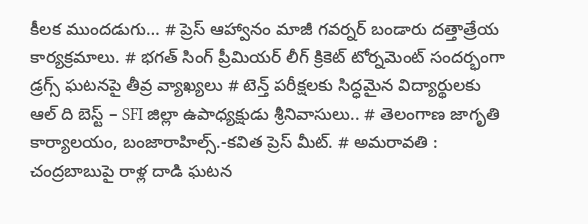కీలక ముందడుగు… # ప్రెస్ ఆహ్వానం మాజీ గవర్నర్ బండారు దత్తాత్రేయ కార్యక్రమాలు. # భగత్ సింగ్ ప్రీమియర్ లీగ్ క్రికెట్ టోర్నమెంట్ సందర్భంగా డ్రగ్స్ ఘటనపై తీవ్ర వ్యాఖ్యలు # టెన్త్ పరీక్షలకు సిద్ధమైన విద్యార్థులకు ఆల్ ది బెస్ట్ – SFI జిల్లా ఉపాధ్యక్షుడు శ్రీనివాసులు.. # తెలంగాణ జాగృతి కార్యాలయం, బంజారాహిల్స్.-కవిత ప్రెస్ మీట్. # అమరావతి : చంద్రబాబుపై రాళ్ల దాడి ఘటన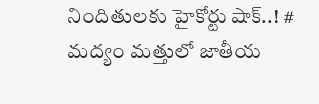నిందితులకు హైకోర్టు షాక్..! # మద్యం మత్తులో జాతీయ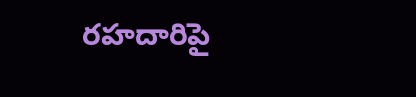రహదారిపై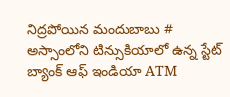నిద్రపోయిన మందుబాబు # అస్సాంలోని టిన్సుకియాలో ఉన్న స్టేట్ బ్యాంక్ ఆఫ్ ఇండియా ATM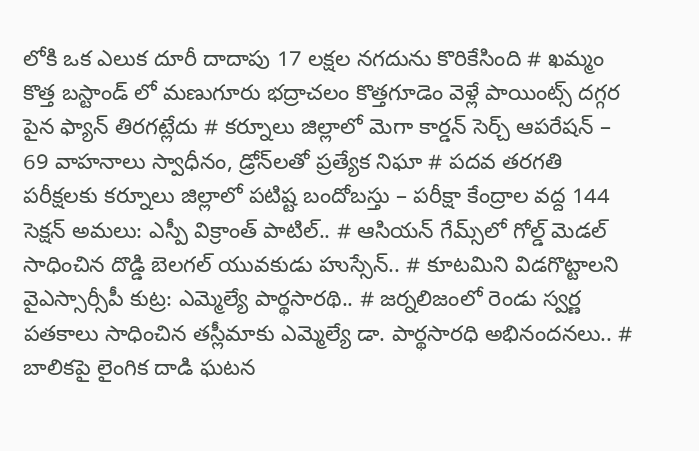లోకి ఒక ఎలుక దూరీ దాదాపు 17 లక్షల నగదును కొరికేసింది # ఖమ్మం కొత్త బస్టాండ్ లో మణుగూరు భద్రాచలం కొత్తగూడెం వెళ్లే పాయింట్స్ దగ్గర పైన ఫ్యాన్ తిరగట్లేదు # కర్నూలు జిల్లాలో మెగా కార్డన్ సెర్చ్ ఆపరేషన్ – 69 వాహనాలు స్వాధీనం, డ్రోన్‌లతో ప్రత్యేక నిఘా # పదవ తరగతి పరీక్షలకు కర్నూలు జిల్లాలో పటిష్ట బందోబస్తు – పరీక్షా కేంద్రాల వద్ద 144 సెక్షన్ అమలు: ఎస్పీ విక్రాంత్ పాటిల్.. # ఆసియన్ గేమ్స్‌లో గోల్డ్ మెడల్ సాధించిన దొడ్డి బెలగల్ యువకుడు హుస్సేన్.. # కూటమిని విడగొట్టాలని వైఎస్సార్సీపీ కుట్ర: ఎమ్మెల్యే పార్థసారథి.. # జర్నలిజంలో రెండు స్వర్ణ పతకాలు సాధించిన తస్లీమాకు ఎమ్మెల్యే డా. పార్థసారధి అభినందనలు.. # బాలికపై లైంగిక దాడి ఘటన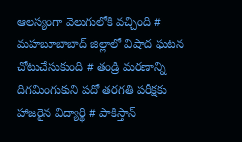ఆలస్యంగా వెలుగులోకి వచ్చింది # మహబూబాబాద్ జిల్లాలో విషాద ఘటన చోటుచేసుకుంది # తండ్రి మరణాన్ని దిగమింగుకుని పదో తరగతి పరీక్షకు హాజరైన విద్యార్థి # పాకిస్తాన్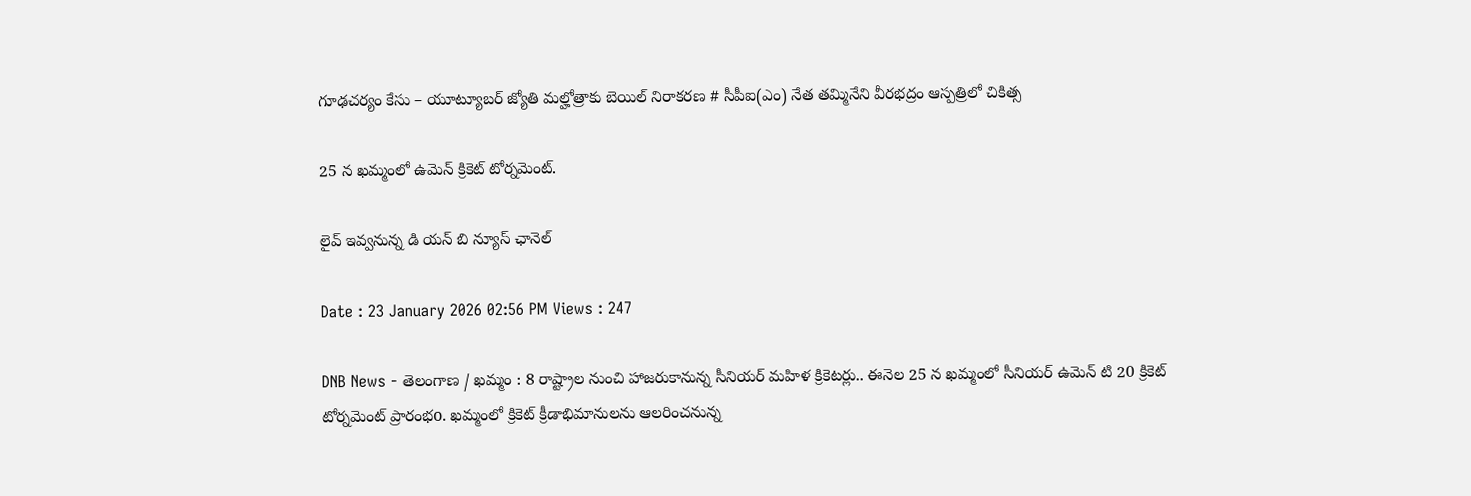గూఢచర్యం కేసు – యూట్యూబర్ జ్యోతి మల్హోత్రాకు బెయిల్ నిరాకరణ # సీపీఐ(ఎం) నేత తమ్మినేని వీరభద్రం ఆస్పత్రిలో చికిత్స

25 న ఖమ్మంలో ఉమెన్ క్రికెట్ టోర్నమెంట్.

లైవ్ ఇవ్వనున్న డి యన్ బి న్యూస్ ఛానెల్

Date : 23 January 2026 02:56 PM Views : 247

DNB News - తెలంగాణ / ఖమ్మం : 8 రాష్ట్రాల నుంచి హాజరుకానున్న సీనియర్ మహిళ క్రికెటర్లు.. ఈనెల 25 న ఖమ్మంలో సీనియర్ ఉమెన్ టి 20 క్రికెట్ టోర్నమెంట్ ప్రారంభo. ఖమ్మంలో క్రికెట్ క్రీడాభిమానులను ఆలరించనున్న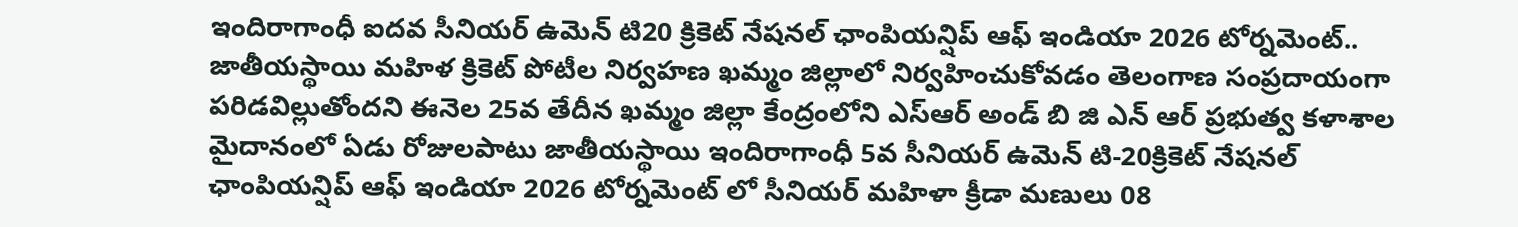ఇందిరాగాంధీ ఐదవ సీనియర్ ఉమెన్ టి20 క్రికెట్ నేషనల్ ఛాంపియన్షిప్ ఆఫ్ ఇండియా 2026 టోర్నమెంట్.. జాతీయస్థాయి మహిళ క్రికెట్ పోటీల నిర్వహణ ఖమ్మం జిల్లాలో నిర్వహించుకోవడం తెలంగాణ సంప్రదాయంగా పరిడవిల్లుతోందని ఈనెల 25వ తేదీన ఖమ్మం జిల్లా కేంద్రంలోని ఎస్ఆర్ అండ్ బి జి ఎన్ ఆర్ ప్రభుత్వ కళాశాల మైదానంలో ఏడు రోజులపాటు జాతీయస్థాయి ఇందిరాగాంధీ 5వ సీనియర్ ఉమెన్ టి-20క్రికెట్ నేషనల్ ఛాంపియన్షిప్ ఆఫ్ ఇండియా 2026 టోర్నమెంట్ లో సీనియర్ మహిళా క్రీడా మణులు 08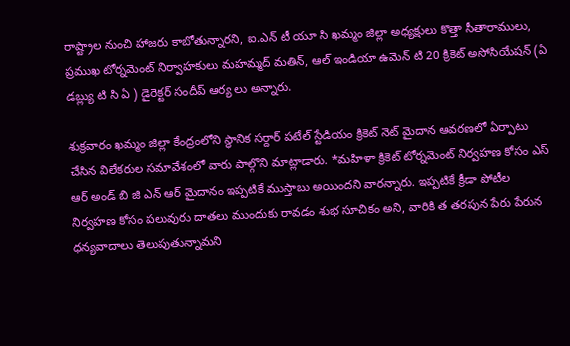రాష్ట్రాల నుంచి హాజరు కాబోతున్నారని, ఐ.ఎన్ టీ యూ సి ఖమ్మం జిల్లా అధ్యక్షులు కొత్తా సీతారాములు, ప్రముఖ టోర్నమెంట్ నిర్వాహకులు మహమ్మద్ మతిన్, ఆల్ ఇండియా ఉమెన్ టి 20 క్రికెట్ అసోసియేషన్ (ఏ డబ్ల్యు టి సి ఏ ) డైరెక్టర్ సందీప్ ఆర్య లు అన్నారు.

శుక్రవారం ఖమ్మం జిల్లా కేంద్రంలోని స్థానిక సర్దార్ పటేల్ స్టేడియం క్రికెట్ నెట్ మైదాన ఆవరణలో ఏర్పాటు చేసిన విలేకరుల సమావేశంలో వారు పాల్గొని మాట్లాడారు. *మహిళా క్రికెట్ టోర్నమెంట్ నిర్వహణ కోసం ఎస్ ఆర్ అండ్ బి జి ఎన్ ఆర్ మైదానం ఇప్పటికే ముస్తాబు అయిందని వారన్నారు. ఇప్పటికే క్రీడా పోటీల నిర్వహణ కోసం పలువురు దాతలు ముందుకు రావడం శుభ సూచికం అని, వారికి త తరపున పేరు పేరున ధన్యవాదాలు తెలుపుతున్నామని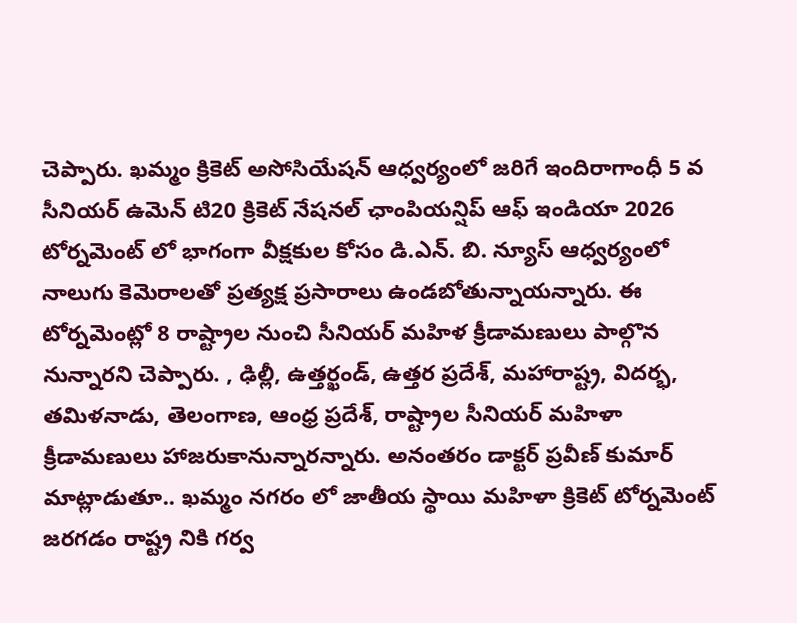చెప్పారు. ఖమ్మం క్రికెట్ అసోసియేషన్ ఆధ్వర్యంలో జరిగే ఇందిరాగాంధీ 5 వ సీనియర్ ఉమెన్ టి20 క్రికెట్ నేషనల్ ఛాంపియన్షిప్ ఆఫ్ ఇండియా 2026 టోర్నమెంట్ లో భాగంగా వీక్షకుల కోసం డి.ఎన్. బి. న్యూస్ ఆధ్వర్యంలో నాలుగు కెమెరాలతో ప్రత్యక్ష ప్రసారాలు ఉండబోతున్నాయన్నారు. ఈ టోర్నమెంట్లో 8 రాష్ట్రాల నుంచి సీనియర్ మహిళ క్రీడామణులు పాల్గొన నున్నారని చెప్పారు. , ఢిల్లీ, ఉత్తర్ఖండ్, ఉత్తర ప్రదేశ్, మహారాష్ట్ర, విదర్భ, తమిళనాడు, తెలంగాణ, ఆంధ్ర ప్రదేశ్, రాష్ట్రాల సీనియర్ మహిళా క్రీడామణులు హాజరుకానున్నారన్నారు. అనంతరం డాక్టర్ ప్రవీణ్ కుమార్ మాట్లాడుతూ.. ఖమ్మం నగరం లో జాతీయ స్థాయి మహిళా క్రికెట్ టోర్నమెంట్ జరగడం రాష్ట్ర నికి గర్వ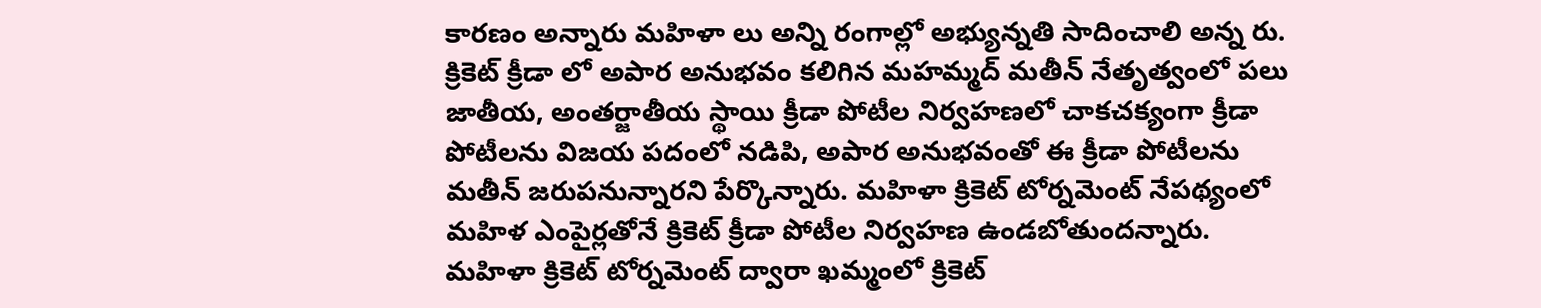కారణం అన్నారు మహిళా లు అన్ని రంగాల్లో అభ్యున్నతి సాదించాలి అన్న రు. క్రికెట్ క్రీడా లో అపార అనుభవం కలిగిన మహమ్మద్ మతీన్ నేతృత్వంలో పలు జాతీయ, అంతర్జాతీయ స్థాయి క్రీడా పోటీల నిర్వహణలో చాకచక్యంగా క్రీడా పోటీలను విజయ పదంలో నడిపి, అపార అనుభవంతో ఈ క్రీడా పోటీలను మతీన్ జరుపనున్నారని పేర్కొన్నారు. మహిళా క్రికెట్ టోర్నమెంట్ నేపథ్యంలో మహిళ ఎంపైర్లతోనే క్రికెట్ క్రీడా పోటీల నిర్వహణ ఉండబోతుందన్నారు. మహిళా క్రికెట్ టోర్నమెంట్ ద్వారా ఖమ్మంలో క్రికెట్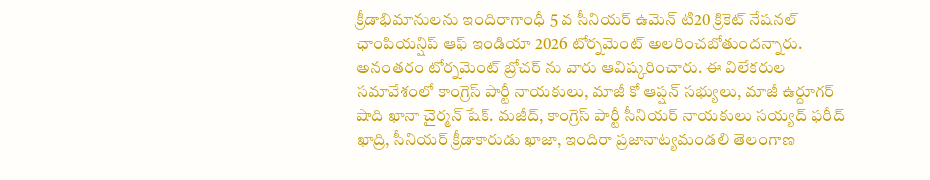క్రీడాభిమానులను ఇందిరాగాంధీ 5 వ సీనియర్ ఉమెన్ టి20 క్రికెట్ నేషనల్ ఛాంపియన్షిప్ ఆఫ్ ఇండియా 2026 టోర్నమెంట్ అలరించబోతుందన్నారు. అనంతరం టోర్నమెంట్ బ్రోచర్ ను వారు ఆవిష్కరించారు. ఈ విలేకరుల సమావేశంలో కాంగ్రెస్ పార్టీ నాయకులు, మాజీ కో ఆప్షన్ సభ్యులు, మాజీ ఉర్దూగర్ షాది ఖానా చైర్మన్ షేక్. మజీద్, కాంగ్రెస్ పార్టీ సీనియర్ నాయకులు సయ్యద్ ఫరీద్ ఖాద్రి, సీనియర్ క్రీడాకారుడు ఖాజా, ఇందిరా ప్రజానాట్యమండలి తెలంగాణ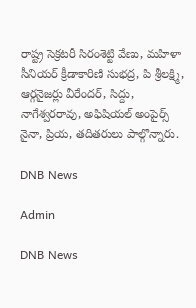రాష్ట్ర సెక్రటరీ సిరంశెట్టి వేణు, మహిళా సీనియర్ క్రీడాకారిణి సుభద్ర, పి శ్రీలక్ష్మి, ఆర్గనైజర్లు వీరేందర్, సిద్దు, నాగేశ్వరరావు, అఫిషియల్ అంపైర్స్ నైనా, ప్రియ, తదితరులు పాల్గొన్నారు.

DNB News

Admin

DNB News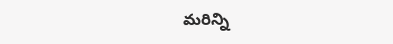మరిన్ని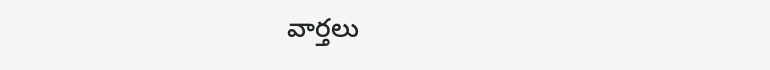వార్తలు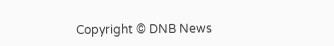Copyright © DNB News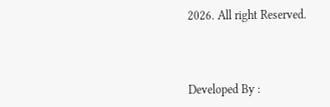2026. All right Reserved.



Developed By :